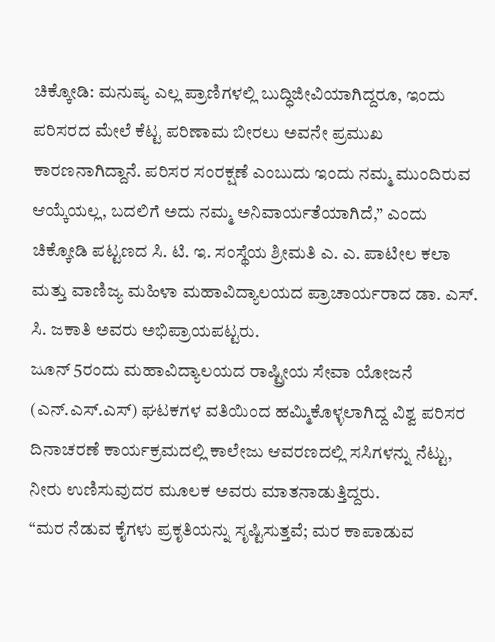ಚಿಕ್ಕೋಡಿ: ಮನುಷ್ಯ ಎಲ್ಲ ಪ್ರಾಣಿಗಳಲ್ಲಿ ಬುದ್ಧಿಜೀವಿಯಾಗಿದ್ದರೂ, ಇಂದು ಪರಿಸರದ ಮೇಲೆ ಕೆಟ್ಟ ಪರಿಣಾಮ ಬೀರಲು ಅವನೇ ಪ್ರಮುಖ ಕಾರಣನಾಗಿದ್ದಾನೆ. ಪರಿಸರ ಸಂರಕ್ಷಣೆ ಎಂಬುದು ಇಂದು ನಮ್ಮ ಮುಂದಿರುವ ಆಯ್ಕೆಯಲ್ಲ, ಬದಲಿಗೆ ಅದು ನಮ್ಮ ಅನಿವಾರ್ಯತೆಯಾಗಿದೆ,” ಎಂದು ಚಿಕ್ಕೋಡಿ ಪಟ್ಟಣದ ಸಿ. ಟಿ. ಇ. ಸಂಸ್ಥೆಯ ಶ್ರೀಮತಿ ಎ. ಎ. ಪಾಟೀಲ ಕಲಾ ಮತ್ತು ವಾಣಿಜ್ಯ ಮಹಿಳಾ ಮಹಾವಿದ್ಯಾಲಯದ ಪ್ರಾಚಾರ್ಯರಾದ ಡಾ. ಎಸ್. ಸಿ. ಜಕಾತಿ ಅವರು ಅಭಿಪ್ರಾಯಪಟ್ಟರು.
ಜೂನ್ 5ರಂದು ಮಹಾವಿದ್ಯಾಲಯದ ರಾಷ್ಟ್ರೀಯ ಸೇವಾ ಯೋಜನೆ (ಎನ್.ಎಸ್.ಎಸ್) ಘಟಕಗಳ ವತಿಯಿಂದ ಹಮ್ಮಿಕೊಳ್ಳಲಾಗಿದ್ದ ವಿಶ್ವ ಪರಿಸರ ದಿನಾಚರಣೆ ಕಾರ್ಯಕ್ರಮದಲ್ಲಿ ಕಾಲೇಜು ಆವರಣದಲ್ಲಿ ಸಸಿಗಳನ್ನು ನೆಟ್ಟು, ನೀರು ಉಣಿಸುವುದರ ಮೂಲಕ ಅವರು ಮಾತನಾಡುತ್ತಿದ್ದರು.
“ಮರ ನೆಡುವ ಕೈಗಳು ಪ್ರಕೃತಿಯನ್ನು ಸೃಷ್ಟಿಸುತ್ತವೆ; ಮರ ಕಾಪಾಡುವ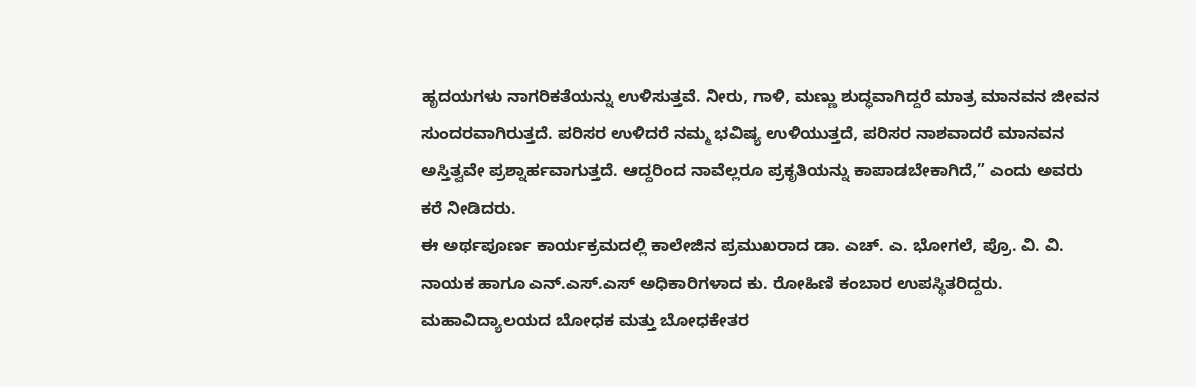ಹೃದಯಗಳು ನಾಗರಿಕತೆಯನ್ನು ಉಳಿಸುತ್ತವೆ. ನೀರು, ಗಾಳಿ, ಮಣ್ಣು ಶುದ್ಧವಾಗಿದ್ದರೆ ಮಾತ್ರ ಮಾನವನ ಜೀವನ ಸುಂದರವಾಗಿರುತ್ತದೆ. ಪರಿಸರ ಉಳಿದರೆ ನಮ್ಮ ಭವಿಷ್ಯ ಉಳಿಯುತ್ತದೆ, ಪರಿಸರ ನಾಶವಾದರೆ ಮಾನವನ ಅಸ್ತಿತ್ವವೇ ಪ್ರಶ್ನಾರ್ಹವಾಗುತ್ತದೆ. ಆದ್ದರಿಂದ ನಾವೆಲ್ಲರೂ ಪ್ರಕೃತಿಯನ್ನು ಕಾಪಾಡಬೇಕಾಗಿದೆ,” ಎಂದು ಅವರು ಕರೆ ನೀಡಿದರು.
ಈ ಅರ್ಥಪೂರ್ಣ ಕಾರ್ಯಕ್ರಮದಲ್ಲಿ ಕಾಲೇಜಿನ ಪ್ರಮುಖರಾದ ಡಾ. ಎಚ್. ಎ. ಭೋಗಲೆ, ಪ್ರೊ. ವಿ. ವಿ. ನಾಯಕ ಹಾಗೂ ಎನ್.ಎಸ್.ಎಸ್ ಅಧಿಕಾರಿಗಳಾದ ಕು. ರೋಹಿಣಿ ಕಂಬಾರ ಉಪಸ್ಥಿತರಿದ್ದರು. ಮಹಾವಿದ್ಯಾಲಯದ ಬೋಧಕ ಮತ್ತು ಬೋಧಕೇತರ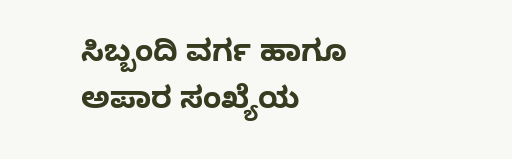ಸಿಬ್ಬಂದಿ ವರ್ಗ ಹಾಗೂ ಅಪಾರ ಸಂಖ್ಯೆಯ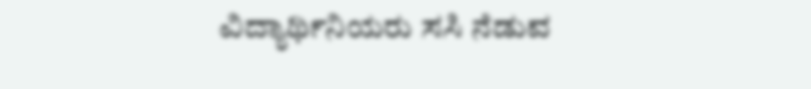ವಿದ್ಯಾರ್ಥಿನಿಯರು ಸಸಿ ನೆಡುವ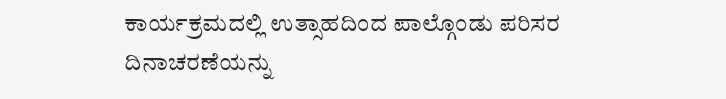ಕಾರ್ಯಕ್ರಮದಲ್ಲಿ ಉತ್ಸಾಹದಿಂದ ಪಾಲ್ಗೊಂಡು ಪರಿಸರ ದಿನಾಚರಣೆಯನ್ನು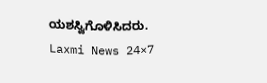ಯಶಸ್ವಿಗೊಳಿಸಿದರು.
Laxmi News 24×7